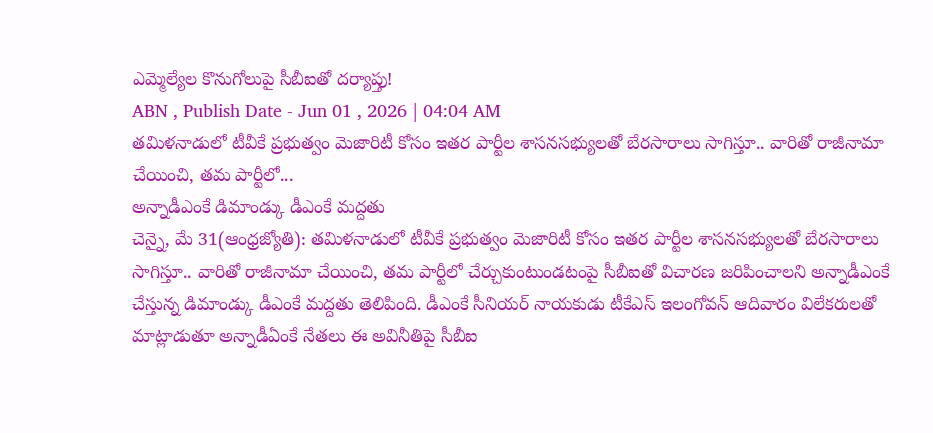ఎమ్మెల్యేల కొనుగోలుపై సీబీఐతో దర్యాప్తు!
ABN , Publish Date - Jun 01 , 2026 | 04:04 AM
తమిళనాడులో టీవీకే ప్రభుత్వం మెజారిటీ కోసం ఇతర పార్టీల శాసనసభ్యులతో బేరసారాలు సాగిస్తూ.. వారితో రాజీనామా చేయించి, తమ పార్టీలో...
అన్నాడీఎంకే డిమాండ్కు డీఎంకే మద్దతు
చెన్నై, మే 31(ఆంధ్రజ్యోతి): తమిళనాడులో టీవీకే ప్రభుత్వం మెజారిటీ కోసం ఇతర పార్టీల శాసనసభ్యులతో బేరసారాలు సాగిస్తూ.. వారితో రాజీనామా చేయించి, తమ పార్టీలో చేర్చుకుంటుండటంపై సీబీఐతో విచారణ జరిపించాలని అన్నాడీఎంకే చేస్తున్న డిమాండ్కు డీఎంకే మద్దతు తెలిపింది. డీఎంకే సీనియర్ నాయకుడు టీకేఎస్ ఇలంగోవన్ ఆదివారం విలేకరులతో మాట్లాడుతూ అన్నాడీఏంకే నేతలు ఈ అవినీతిపై సీబీఐ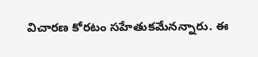విచారణ కోరటం సహేతుకమేనన్నారు. ఈ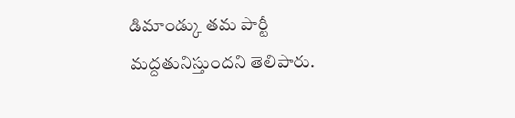డిమాండ్కు తమ పార్టీ మద్దతునిస్తుందని తెలిపారు.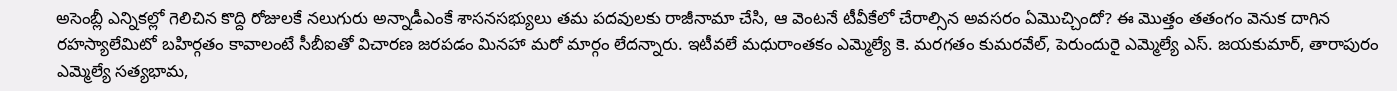అసెంబ్లీ ఎన్నికల్లో గెలిచిన కొద్ది రోజులకే నలుగురు అన్నాడీఎంకే శాసనసభ్యులు తమ పదవులకు రాజీనామా చేసి, ఆ వెంటనే టీవీకేలో చేరాల్సిన అవసరం ఏమొచ్చిందో? ఈ మొత్తం తతంగం వెనుక దాగిన రహస్యాలేమిటో బహిర్గతం కావాలంటే సీబీఐతో విచారణ జరపడం మినహా మరో మార్గం లేదన్నారు. ఇటీవలే మధురాంతకం ఎమ్మెల్యే కె. మరగతం కుమరవేల్, పెరుందురై ఎమ్మెల్యే ఎస్. జయకుమార్, తారాపురం ఎమ్మెల్యే సత్యభామ,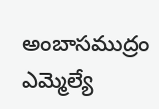అంబాసముద్రం ఎమ్మెల్యే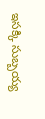ఇసక్కి సుబ్బయ్య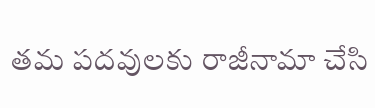తమ పదవులకు రాజీనామా చేసి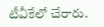టీవీకేలో చేరారు.